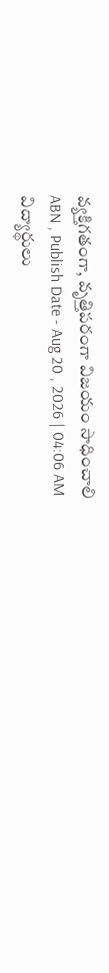వ్యక్తిగతంగా, వృత్తిపరంగా విజయం సాధించాలి
ABN , Publish Date - Aug 20 , 2026 | 04:06 AM
విద్యార్థులు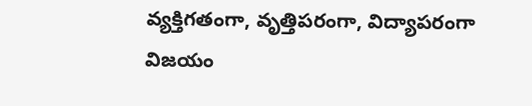వ్యక్తిగతంగా, వృత్తిపరంగా, విద్యాపరంగా విజయం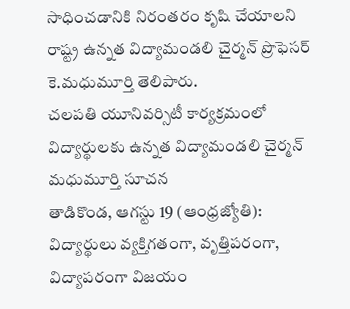సాధించడానికి నిరంతరం కృషి చేయాలని రాష్ట్ర ఉన్నత విద్యామండలి చైర్మన్ ప్రొఫెసర్ కె.మధుమూర్తి తెలిపారు.
చలపతి యూనివర్సిటీ కార్యక్రమంలో విద్యార్థులకు ఉన్నత విద్యామండలి చైర్మన్ మధుమూర్తి సూచన
తాడికొండ, ఆగస్టు 19 (ఆంధ్రజ్యోతి): విద్యార్థులు వ్యక్తిగతంగా, వృత్తిపరంగా, విద్యాపరంగా విజయం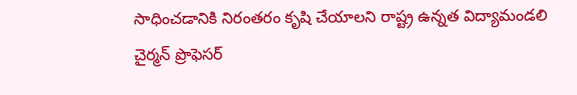సాధించడానికి నిరంతరం కృషి చేయాలని రాష్ట్ర ఉన్నత విద్యామండలి చైర్మన్ ప్రొఫెసర్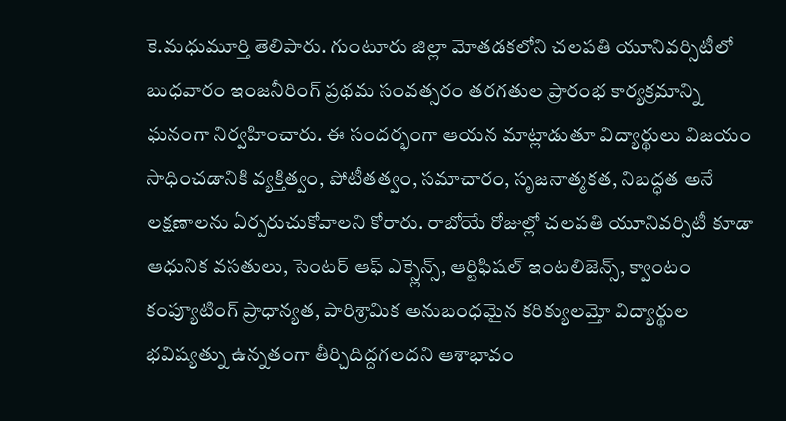కె.మధుమూర్తి తెలిపారు. గుంటూరు జిల్లా మోతడకలోని చలపతి యూనివర్సిటీలో బుధవారం ఇంజనీరింగ్ ప్రథమ సంవత్సరం తరగతుల ప్రారంభ కార్యక్రమాన్ని ఘనంగా నిర్వహించారు. ఈ సందర్భంగా ఆయన మాట్లాడుతూ విద్యార్థులు విజయం సాధించడానికి వ్యక్తిత్వం, పోటీతత్వం, సమాచారం, సృజనాత్మకత, నిబద్ధత అనే లక్షణాలను ఏర్పరుచుకోవాలని కోరారు. రాబోయే రోజుల్లో చలపతి యూనివర్సిటీ కూడా ఆధునిక వసతులు, సెంటర్ ఆఫ్ ఎక్స్లెన్స్, ఆర్టిఫిషల్ ఇంటలిజెన్స్, క్వాంటం కంప్యూటింగ్ ప్రాధాన్యత, పారిశ్రామిక అనుబంధమైన కరిక్యులమ్తో విద్యార్థుల భవిష్యత్ను ఉన్నతంగా తీర్చిదిద్దగలదని ఆశాభావం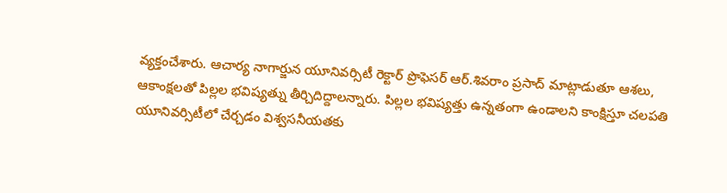వ్యక్తంచేశారు. ఆచార్య నాగార్జున యూనివర్సిటీ రెక్టార్ ప్రొఫెసర్ ఆర్.శివరాం ప్రసాద్ మాట్లాడుతూ ఆశలు, ఆకాంక్షలతో పిల్లల భవిష్యత్ను తీర్చిదిద్దాలన్నారు. పిల్లల భవిష్యత్తు ఉన్నతంగా ఉండాలని కాంక్షిస్తూ చలపతి యూనివర్సిటీలో చేర్చడం విశ్వసనీయతకు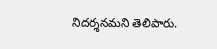నిదర్శనమని తెలిపారు.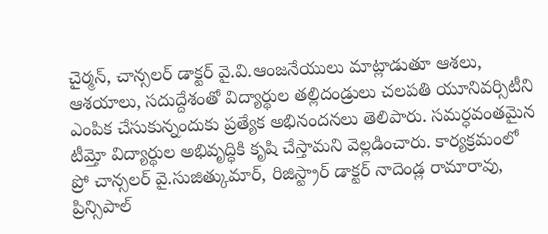చైర్మన్, చాన్సలర్ డాక్టర్ వై.వి.ఆంజనేయులు మాట్లాడుతూ ఆశలు, ఆశయాలు, సదుద్దేశంతో విద్యార్థుల తల్లిదండ్రులు చలపతి యూనివర్సిటీని ఎంపిక చేసుకున్నందుకు ప్రత్యేక అభినందనలు తెలిపారు. సమర్ధవంతమైన టీమ్తో విద్యార్థుల అభివృద్ధికి కృషి చేస్తామని వెల్లడించారు. కార్యక్రమంలో ప్రో చాన్సలర్ వై.సుజిత్కుమార్, రిజిస్ట్రార్ డాక్టర్ నాదెండ్ల రామారావు, ప్రిన్సిపాల్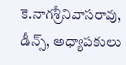కె.నాగశ్రీనివాసరావు, డీన్స్, అధ్యాపకులు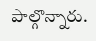పాల్గొన్నారు.